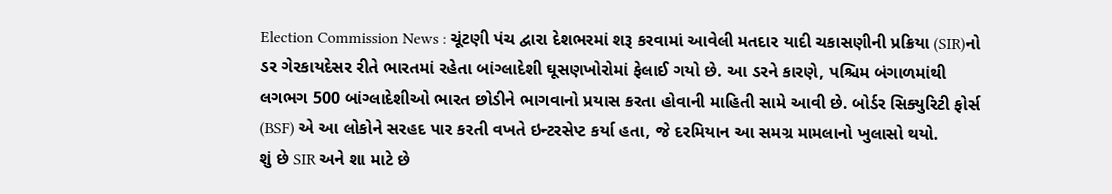Election Commission News : ચૂંટણી પંચ દ્વારા દેશભરમાં શરૂ કરવામાં આવેલી મતદાર યાદી ચકાસણીની પ્રક્રિયા (SIR)નો ડર ગેરકાયદેસર રીતે ભારતમાં રહેતા બાંગ્લાદેશી ઘૂસણખોરોમાં ફેલાઈ ગયો છે. આ ડરને કારણે, પશ્ચિમ બંગાળમાંથી લગભગ 500 બાંગ્લાદેશીઓ ભારત છોડીને ભાગવાનો પ્રયાસ કરતા હોવાની માહિતી સામે આવી છે. બોર્ડર સિક્યુરિટી ફોર્સ (BSF) એ આ લોકોને સરહદ પાર કરતી વખતે ઇન્ટરસેપ્ટ કર્યા હતા, જે દરમિયાન આ સમગ્ર મામલાનો ખુલાસો થયો.
શું છે SIR અને શા માટે છે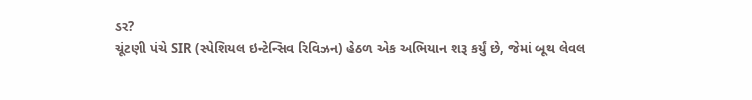ડર?
ચૂંટણી પંચે SIR (સ્પેશિયલ ઇન્ટેન્સિવ રિવિઝન) હેઠળ એક અભિયાન શરૂ કર્યું છે, જેમાં બૂથ લેવલ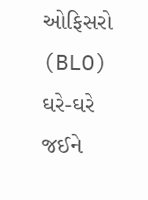ઓફિસરો (BLO) ઘરે-ઘરે જઈને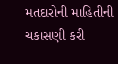મતદારોની માહિતીની ચકાસણી કરી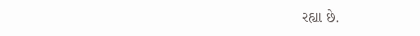રહ્યા છે.